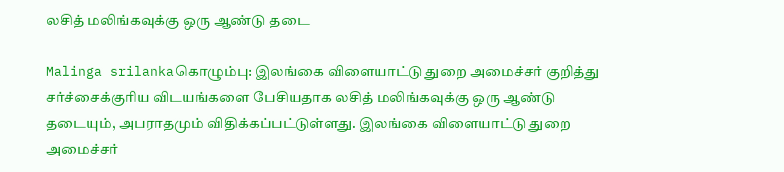லசித் மலிங்கவுக்கு ஒரு ஆண்டு தடை

Malinga srilankaகொழும்பு: இலங்கை விளையாட்டு துறை அமைச்சர் குறித்து சர்ச்சைக்குரிய விடயங்களை பேசியதாக லசித் மலிங்கவுக்கு ஒரு ஆண்டு தடையும், அபராதமும் விதிக்கப்பட்டுள்ளது. இலங்கை விளையாட்டு துறை அமைச்சர்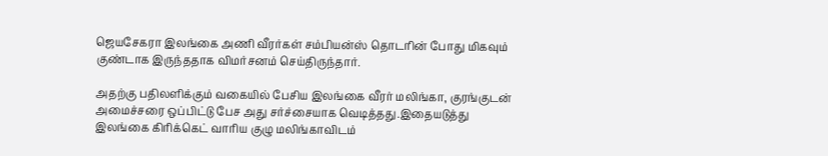ஜெயசேகரா இலங்கை அணி வீரர்கள் சம்பியன்ஸ் தொடரின் போது மிகவும் குண்டாக இருந்ததாக விமர்சனம் செய்திருந்தார்.

அதற்கு பதிலளிக்கும் வகையில் பேசிய இலங்கை வீரர் மலிங்கா, குரங்குடன் அமைச்சரை ஒப்பிட்டு பேச அது சர்ச்சையாக வெடித்தது.இதையடுத்து இலங்கை கிரிக்கெட் வாரிய குழு மலிங்காவிடம்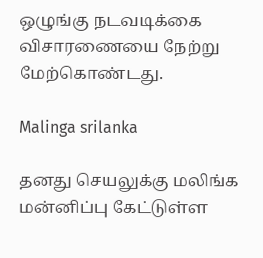ஒழுங்கு நடவடிக்கை விசாரணையை நேற்று மேற்கொண்டது.

Malinga srilanka

தனது செயலுக்கு மலிங்க மன்னிப்பு கேட்டுள்ள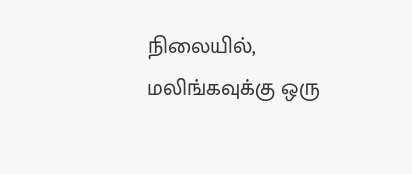நிலையில், மலிங்கவுக்கு ஒரு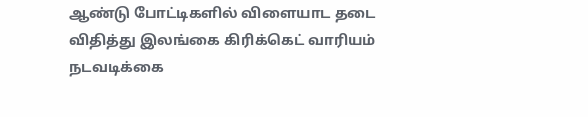ஆண்டு போட்டிகளில் விளையாட தடை விதித்து இலங்கை கிரிக்கெட் வாரியம் நடவடிக்கை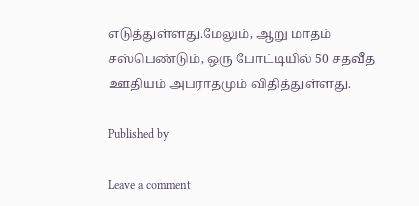எடுத்துள்ளது.மேலும், ஆறு மாதம் சஸ்பெண்டும், ஒரு போட்டியில் 50 சதவீத ஊதியம் அபராதமும் விதித்துள்ளது.

Published by

Leave a comment